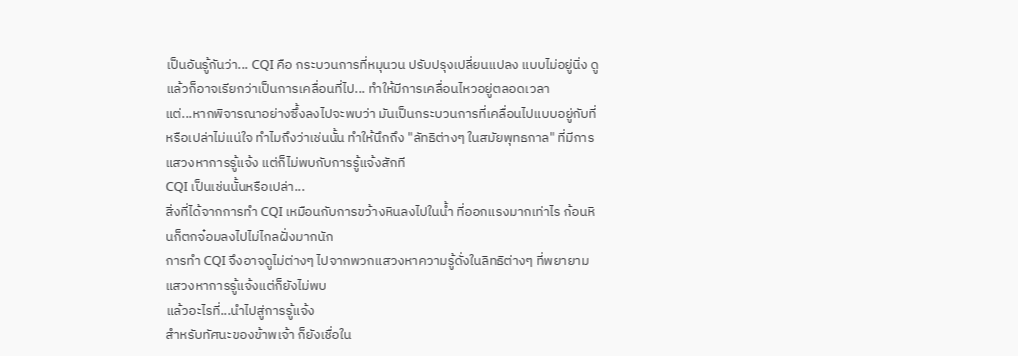เป็นอันรู้กันว่า... CQI คือ กระบวนการที่หมุนวน ปรับปรุงเปลี่ยนแปลง แบบไม่อยู่นิ่ง ดูแล้วก็อาจเรียกว่าเป็นการเคลื่อนที่ไป... ทำให้มีการเคลื่อนไหวอยู่ตลอดเวลา
แต่...หากพิจารณาอย่างซึ้งลงไปจะพบว่า มันเป็นกระบวนการที่เคลื่อนไปแบบอยู่กับที่หรือเปล่าไม่แน่ใจ ทำไมถึงว่าเช่นนั้น ทำให้นึกถึง "ลัทธิต่างๆ ในสมัยพุทธกาล" ที่มีการแสวงหาการรู้แจ้ง แต่ก็ไม่พบกับการรู้แจ้งสักที
CQI เป็นเช่นนั้นหรือเปล่า...
สิ่งที่ได้จากการทำ CQI เหมือนกับการขว้างหินลงไปในน้ำ ที่ออกแรงมากเท่าไร ก้อนหินก็ตกจ๋อมลงไปไม่ไกลฝั่งมากนัก
การทำ CQI จึงอาจดูไม่ต่างๆ ไปจากพวกแสวงหาความรู้ดั่งในลิทธิต่างๆ ที่พยายามแสวงหาการรู้แจ้งแต่ก็ยังไม่พบ
แล้วอะไรที่...นำไปสู่การรู้แจ้ง
สำหรับทัศนะของข้าพเจ้า ก็ยังเชื่อใน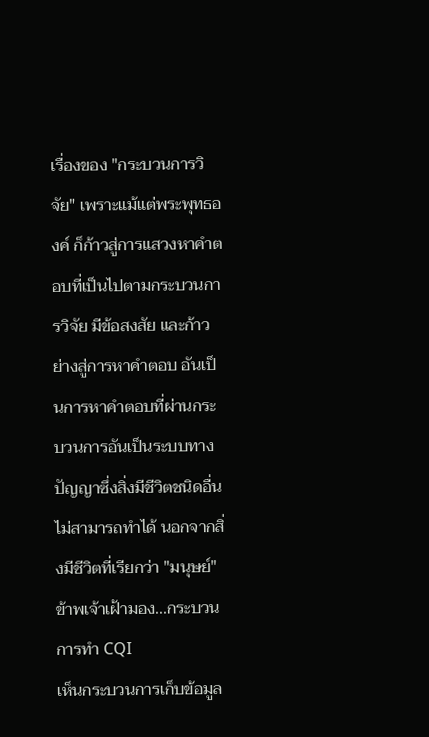เรื่องของ "กระบวนการวิจัย" เพราะแม้แต่พระพุทธองค์ ก็ก้าวสู่การแสวงหาคำตอบที่เป็นไปตามกระบวนการวิจัย มีข้อสงสัย และก้าวย่างสู่การหาคำตอบ อันเป็นการหาคำตอบที่ผ่านกระบวนการอันเป็นระบบทางปัญญาซึ่งสิ่งมีชีวิตชนิดอื่นไม่สามารถทำได้ นอกจากสิ่งมีชีวิตที่เรียกว่า "มนุษย์"
ข้าพเจ้าเฝ้ามอง...กระบวนการทำ CQI
เห็นกระบวนการเก็บข้อมูล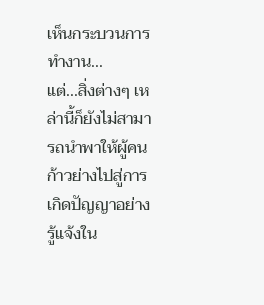เห็นกระบวนการทำงาน...
แต่...สิ่งต่างๆ เหล่านี้ก็ยังไม่สามารถนำพาให้ผู้คนก้าวย่างไปสู่การเกิดปัญญาอย่างรู้แจ้งใน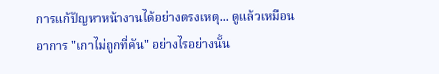การแก้ปัญหาหน้างานได้อย่างตรงเหตุ... ดูแล้วเหมือนอาการ "เกาไม่ถูกที่คัน" อย่างไรอย่างนั้น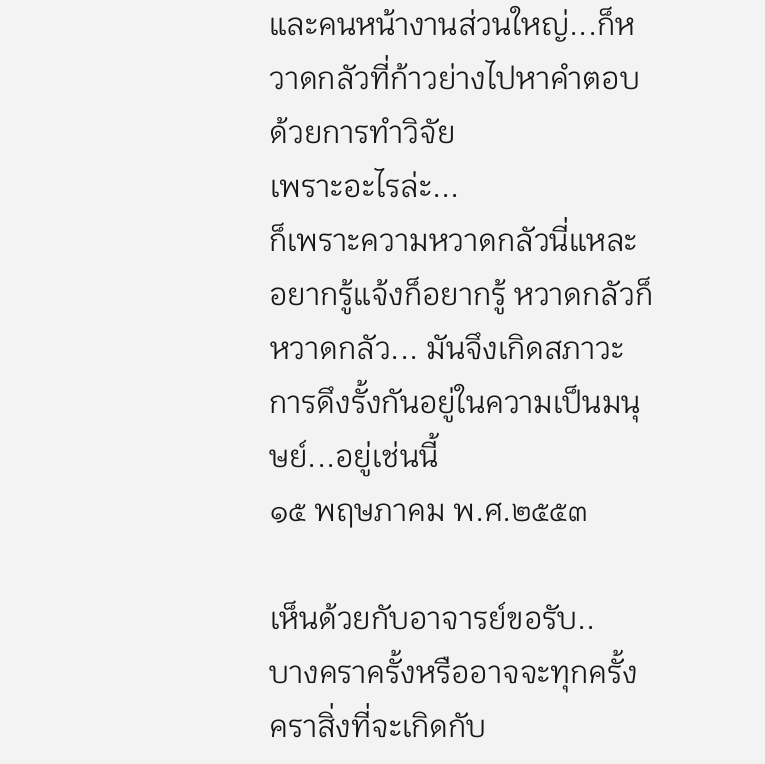และคนหน้างานส่วนใหญ่...ก็หวาดกลัวที่ก้าวย่างไปหาคำตอบด้วยการทำวิจัย
เพราะอะไรล่ะ...
ก็เพราะความหวาดกลัวนี่แหละ อยากรู้แจ้งก็อยากรู้ หวาดกลัวก็หวาดกลัว... มันจึงเกิดสภาวะการดึงรั้งกันอยู่ในความเป็นมนุษย์...อยู่เช่นนี้
๑๕ พฤษภาคม พ.ศ.๒๕๕๓

เห็นด้วยกับอาจารย์ขอรับ..
บางคราครั้งหรืออาจจะทุกครั้งคราสิ่งที่จะเกิดกับ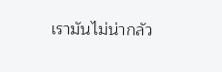เรามันไม่น่ากลัว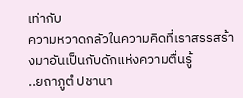เท่ากับ
ความหวาดกลัวในความคิดที่เราสรรสร้างมาอันเป็นกับดักแห่งความตื่นรู้
..ยถาภูตํ ปชานา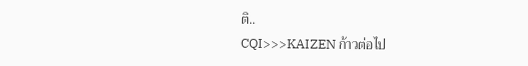ติ..
CQI>>>KAIZEN ก้าวต่อไป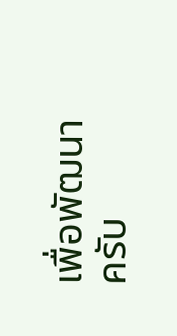เพื่อพัฒนา ครับ